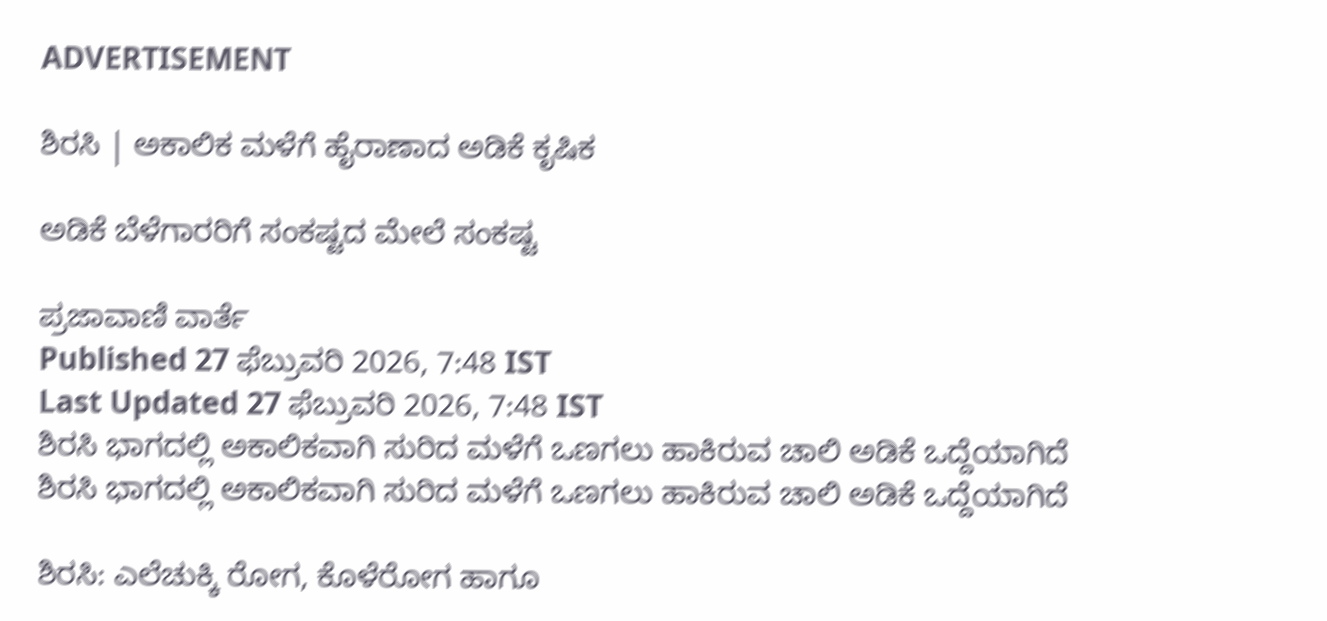ADVERTISEMENT

ಶಿರಸಿ | ಅಕಾಲಿಕ ಮಳೆಗೆ ಹೈರಾಣಾದ ಅಡಿಕೆ ಕೃಷಿಕ

ಅಡಿಕೆ ಬೆಳೆಗಾರರಿಗೆ ಸಂಕಷ್ಟದ ಮೇಲೆ ಸಂಕಷ್ಟ

ಪ್ರಜಾವಾಣಿ ವಾರ್ತೆ
Published 27 ಫೆಬ್ರುವರಿ 2026, 7:48 IST
Last Updated 27 ಫೆಬ್ರುವರಿ 2026, 7:48 IST
ಶಿರಸಿ ಭಾಗದಲ್ಲಿ ಅಕಾಲಿಕವಾಗಿ ಸುರಿದ ಮಳೆಗೆ ಒಣಗಲು ಹಾಕಿರುವ ಚಾಲಿ ಅಡಿಕೆ ಒದ್ದೆಯಾಗಿದೆ
ಶಿರಸಿ ಭಾಗದಲ್ಲಿ ಅಕಾಲಿಕವಾಗಿ ಸುರಿದ ಮಳೆಗೆ ಒಣಗಲು ಹಾಕಿರುವ ಚಾಲಿ ಅಡಿಕೆ ಒದ್ದೆಯಾಗಿದೆ

ಶಿರಸಿ: ಎಲೆಚುಕ್ಕಿ ರೋಗ, ಕೊಳೆರೋಗ ಹಾಗೂ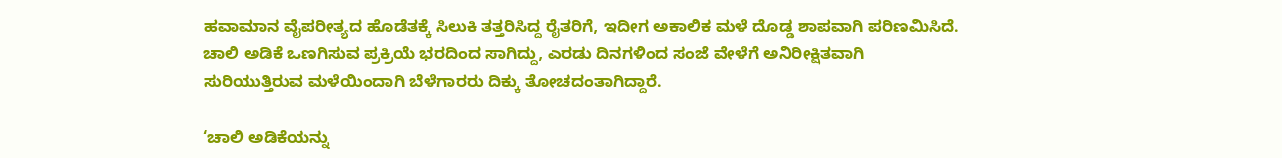ಹವಾಮಾನ ವೈಪರೀತ್ಯದ ಹೊಡೆತಕ್ಕೆ ಸಿಲುಕಿ ತತ್ತರಿಸಿದ್ದ ರೈತರಿಗೆ, ಇದೀಗ ಅಕಾಲಿಕ ಮಳೆ ದೊಡ್ಡ ಶಾಪವಾಗಿ ಪರಿಣಮಿಸಿದೆ. ಚಾಲಿ ಅಡಿಕೆ ಒಣಗಿಸುವ ಪ್ರಕ್ರಿಯೆ ಭರದಿಂದ ಸಾಗಿದ್ದು, ಎರಡು ದಿನಗಳಿಂದ ಸಂಜೆ ವೇಳೆಗೆ ಅನಿರೀಕ್ಷಿತವಾಗಿ ಸುರಿಯುತ್ತಿರುವ ಮಳೆಯಿಂದಾಗಿ ಬೆಳೆಗಾರರು ದಿಕ್ಕು ತೋಚದಂತಾಗಿದ್ದಾರೆ.

‘ಚಾಲಿ ಅಡಿಕೆಯನ್ನು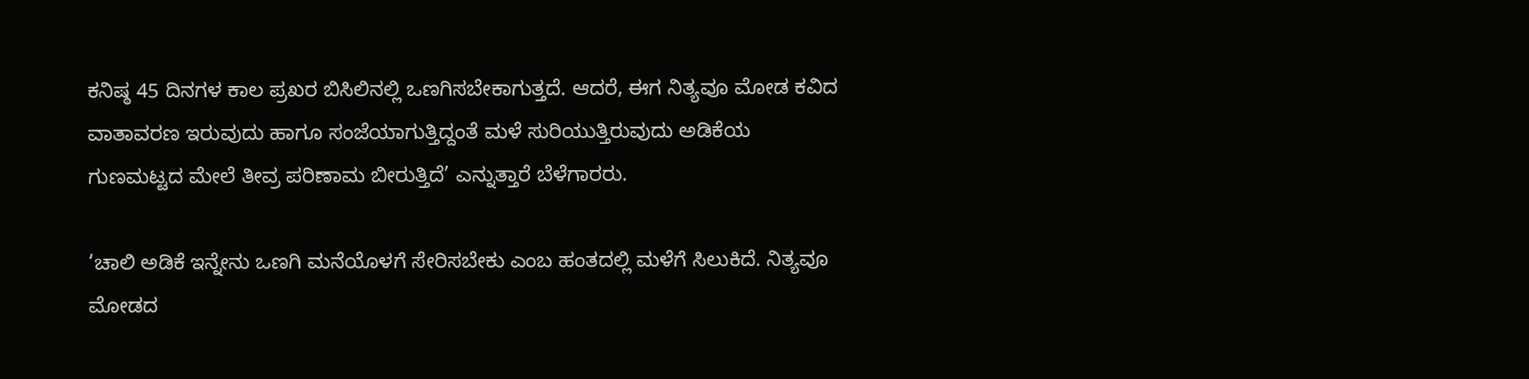ಕನಿಷ್ಠ 45 ದಿನಗಳ ಕಾಲ ಪ್ರಖರ ಬಿಸಿಲಿನಲ್ಲಿ ಒಣಗಿಸಬೇಕಾಗುತ್ತದೆ. ಆದರೆ, ಈಗ ನಿತ್ಯವೂ ಮೋಡ ಕವಿದ ವಾತಾವರಣ ಇರುವುದು ಹಾಗೂ ಸಂಜೆಯಾಗುತ್ತಿದ್ದಂತೆ ಮಳೆ ಸುರಿಯುತ್ತಿರುವುದು ಅಡಿಕೆಯ ಗುಣಮಟ್ಟದ ಮೇಲೆ ತೀವ್ರ ಪರಿಣಾಮ ಬೀರುತ್ತಿದೆ’ ಎನ್ನುತ್ತಾರೆ ಬೆಳೆಗಾರರು.

‘ಚಾಲಿ ಅಡಿಕೆ ಇನ್ನೇನು ಒಣಗಿ ಮನೆಯೊಳಗೆ ಸೇರಿಸಬೇಕು ಎಂಬ ಹಂತದಲ್ಲಿ ಮಳೆಗೆ ಸಿಲುಕಿದೆ. ನಿತ್ಯವೂ ಮೋಡದ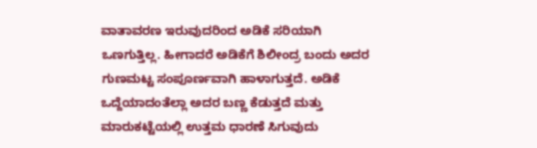ವಾತಾವರಣ ಇರುವುದರಿಂದ ಅಡಿಕೆ ಸರಿಯಾಗಿ ಒಣಗುತ್ತಿಲ್ಲ. ಹೀಗಾದರೆ ಅಡಿಕೆಗೆ ಶಿಲೀಂದ್ರ ಬಂದು ಅದರ ಗುಣಮಟ್ಟ ಸಂಪೂರ್ಣವಾಗಿ ಹಾಳಾಗುತ್ತದೆ. ಅಡಿಕೆ ಒದ್ದೆಯಾದಂತೆಲ್ಲಾ ಅದರ ಬಣ್ಣ ಕೆಡುತ್ತದೆ ಮತ್ತು ಮಾರುಕಟ್ಟೆಯಲ್ಲಿ ಉತ್ತಮ ಧಾರಣೆ ಸಿಗುವುದು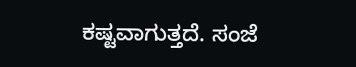ಕಷ್ಟವಾಗುತ್ತದೆ. ಸಂಜೆ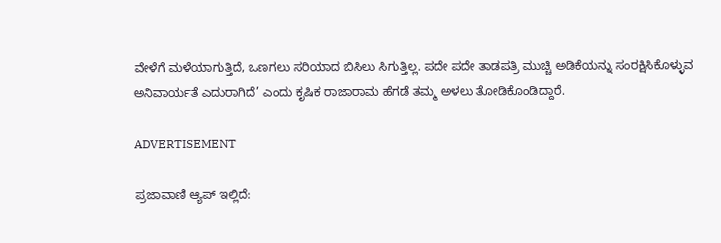ವೇಳೆಗೆ ಮಳೆಯಾಗುತ್ತಿದೆ, ಒಣಗಲು ಸರಿಯಾದ ಬಿಸಿಲು ಸಿಗುತ್ತಿಲ್ಲ. ಪದೇ ಪದೇ ತಾಡಪತ್ರಿ ಮುಚ್ಚಿ ಅಡಿಕೆಯನ್ನು ಸಂರಕ್ಷಿಸಿಕೊಳ್ಳುವ ಅನಿವಾರ್ಯತೆ ಎದುರಾಗಿದೆ’ ಎಂದು ಕೃಷಿಕ ರಾಜಾರಾಮ ಹೆಗಡೆ ತಮ್ಮ ಅಳಲು ತೋಡಿಕೊಂಡಿದ್ದಾರೆ.

ADVERTISEMENT

ಪ್ರಜಾವಾಣಿ ಆ್ಯಪ್ ಇಲ್ಲಿದೆ: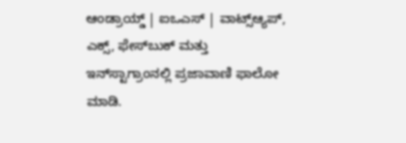ಆಂಡ್ರಾಯ್ಡ್ | ಐಒಎಸ್ | ವಾಟ್ಸ್ಆ್ಯಪ್, ಎಕ್ಸ್, ಫೇಸ್‌ಬುಕ್ ಮತ್ತು ಇನ್‌ಸ್ಟಾಗ್ರಾಂನಲ್ಲಿ ಪ್ರಜಾವಾಣಿ ಫಾಲೋ ಮಾಡಿ.